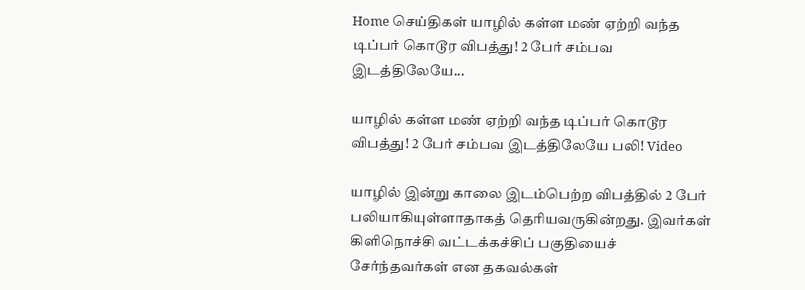Home செய்திகள் யாழில் கள்ள மண் ஏற்றி வந்த டிப்பர் கொடூர விபத்து! 2 பேர் சம்பவ இடத்திலேயே...

யாழில் கள்ள மண் ஏற்றி வந்த டிப்பர் கொடூர விபத்து! 2 பேர் சம்பவ இடத்திலேயே பலி! Video

யாழில் இன்று காலை இடம்பெற்ற விபத்தில் 2 பேர் பலியாகியுள்ளாதாகத் தெரியவருகின்றது. இவர்கள் கிளிநொச்சி வட்டக்கச்சிப் பகுதியைச் சேர்ந்தவர்கள் என தகவல்கள்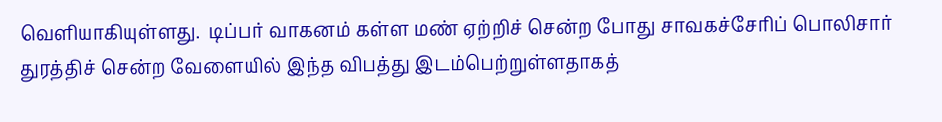வெளியாகியுள்ளது.  டிப்பர் வாகனம் கள்ள மண் ஏற்றிச் சென்ற போது சாவகச்சேரிப் பொலிசார் துரத்திச் சென்ற வேளையில் இந்த விபத்து இடம்பெற்றுள்ளதாகத்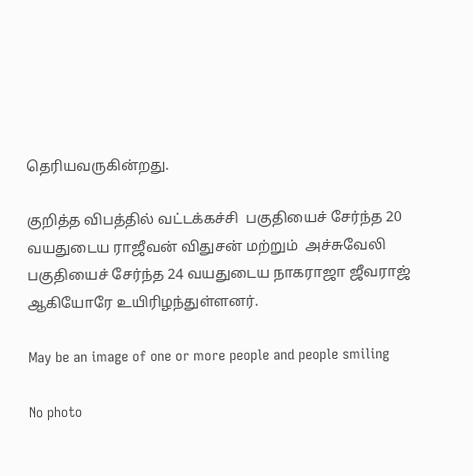தெரியவருகின்றது.

குறித்த விபத்தில் வட்டக்கச்சி  பகுதியைச் சேர்ந்த 20 வயதுடைய ராஜீவன் விதுசன் மற்றும்  அச்சுவேலி பகுதியைச் சேர்ந்த 24 வயதுடைய நாகராஜா ஜீவராஜ்  ஆகியோரே உயிரிழந்துள்ளனர்.

May be an image of one or more people and people smiling

No photo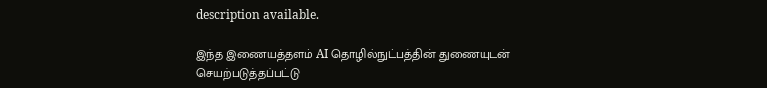description available.

இந்த இணையத்தளம் AI தொழில்நுட்பத்தின் துணையுடன் செயற்படுத்தப்பட்டு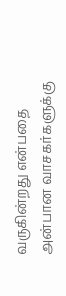வருகின்றது என்பதை அன்பான வாசகர்களுக்கு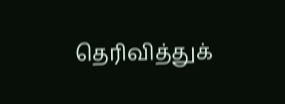தெரிவித்துக்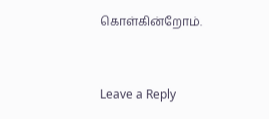கொள்கின்றோம்.



Leave a Reply